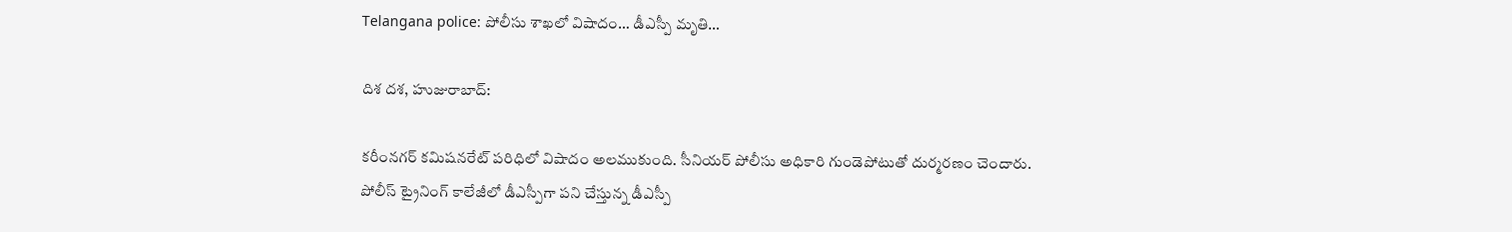Telangana police: పోలీసు శాఖలో విషాదం… డీఎస్పీ మృతి…

దిశ దశ, హుజురాబాద్:

కరీంనగర్ కమిషనరేట్ పరిధిలో విషాదం అలముకుంది. సీనియర్ పోలీసు అధికారి గుండెపోటుతో దుర్మరణం చెందారు. పోలీస్ ట్రైనింగ్ కాలేజీలో డీఎస్పీగా పని చేస్తున్న డీఎస్పీ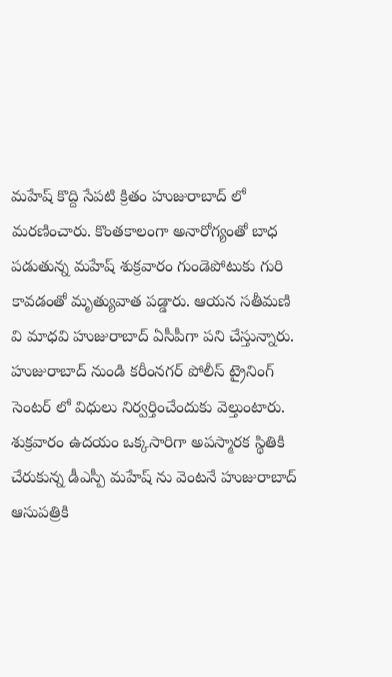మహేష్ కొద్ది సేపటి క్రితం హుజురాబాద్ లో మరణించారు. కొంతకాలంగా అనారోగ్యంతో బాధ పడుతున్న మహేష్ శుక్రవారం గుండెపోటుకు గురి కావడంతో మృత్యువాత పడ్డారు. ఆయన సతీమణి వి మాధవి హుజురాబాద్ ఏసీపీగా పని చేస్తున్నారు. హుజురాబాద్ నుండి కరీంనగర్ పోలీస్ ట్రైనింగ్ సెంటర్ లో విధులు నిర్వర్తించేందుకు వెల్తుంటారు. శుక్రవారం ఉదయం ఒక్కసారిగా అపస్మారక స్థితికి చేరుకున్న డీఎస్పీ మహేష్ ను వెంటనే హుజురాబాద్ ఆసుపత్రికి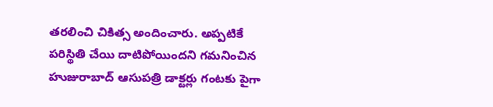తరలించి చికిత్స అందించారు. అప్పటికే పరిస్థితి చేయి దాటిపోయిందని గమనించిన హుజురాబాద్ ఆసుపత్రి డాక్టర్లు గంటకు పైగా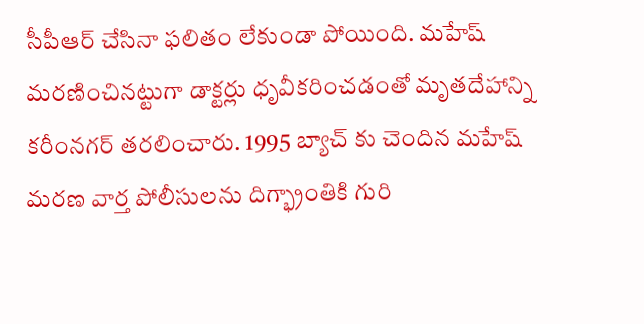సీపీఆర్ చేసినా ఫలితం లేకుండా పోయింది. మహేష్ మరణించినట్టుగా డాక్టర్లు ధృవీకరించడంతో మృతదేహాన్ని కరీంనగర్ తరలించారు. 1995 బ్యాచ్ కు చెందిన మహేష్ మరణ వార్త పోలీసులను దిగ్భ్రాంతికి గురి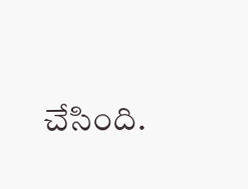చేసింది.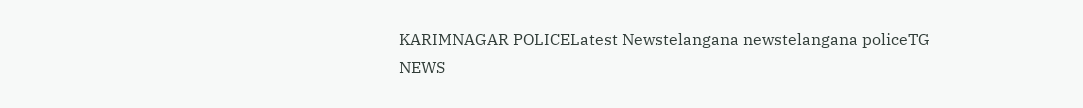KARIMNAGAR POLICELatest Newstelangana newstelangana policeTG NEWS